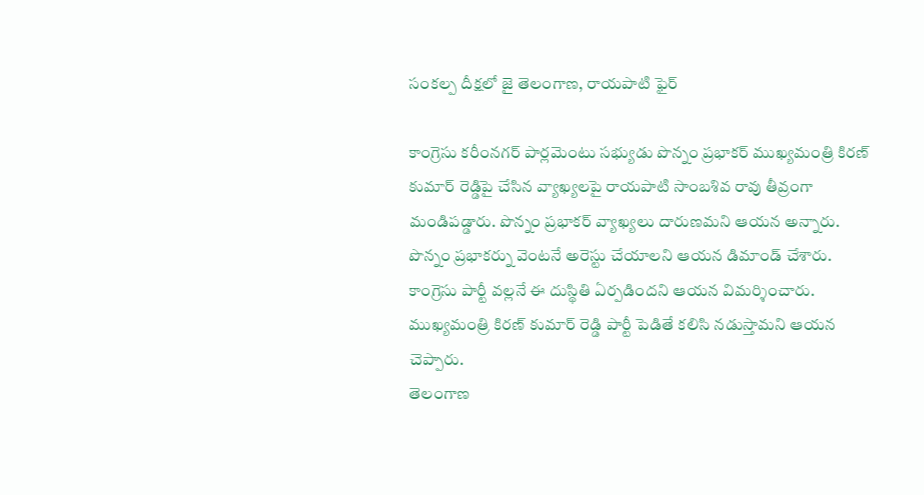సంకల్ప దీక్షలో జై తెలంగాణ, రాయపాటి ఫైర్

కాంగ్రెసు కరీంనగర్ పార్లమెంటు సభ్యుడు పొన్నం ప్రభాకర్ ముఖ్యమంత్రి కిరణ్ కుమార్ రెడ్డిపై చేసిన వ్యాఖ్యలపై రాయపాటి సాంబశివ రావు తీవ్రంగా మండిపడ్డారు. పొన్నం ప్రభాకర్ వ్యాఖ్యలు దారుణమని ఆయన అన్నారు. పొన్నం ప్రభాకర్ను వెంటనే అరెస్టు చేయాలని ఆయన డిమాండ్ చేశారు. కాంగ్రెసు పార్టీ వల్లనే ఈ దుస్థితి ఏర్పడిందని ఆయన విమర్శించారు. ముఖ్యమంత్రి కిరణ్ కుమార్ రెడ్డి పార్టీ పెడితే కలిసి నడుస్తామని ఆయన చెప్పారు.
తెలంగాణ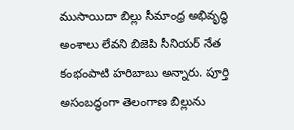ముసాయిదా బిల్లు సీమాంధ్ర అభివృద్ధి అంశాలు లేవని బిజెపి సీనియర్ నేత కంభంపాటి హరిబాబు అన్నారు. పూర్తి అసంబద్ధంగా తెలంగాణ బిల్లును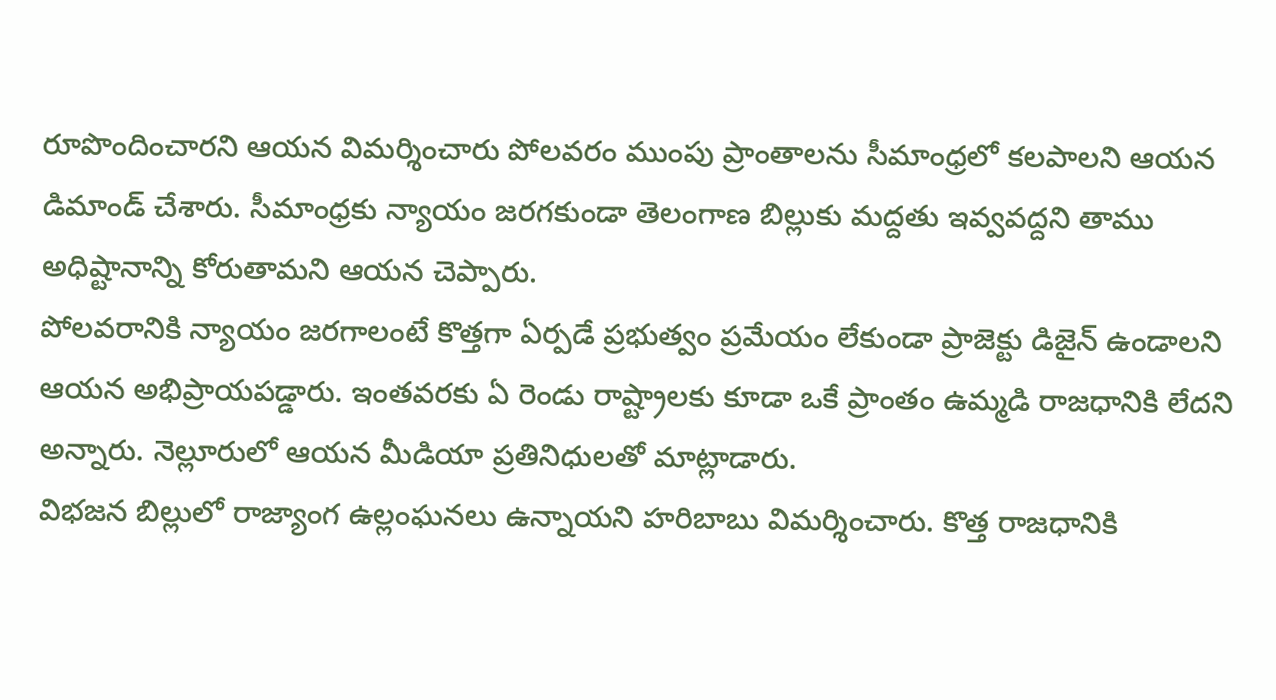రూపొందించారని ఆయన విమర్శించారు పోలవరం ముంపు ప్రాంతాలను సీమాంధ్రలో కలపాలని ఆయన డిమాండ్ చేశారు. సీమాంధ్రకు న్యాయం జరగకుండా తెలంగాణ బిల్లుకు మద్దతు ఇవ్వవద్దని తాము అధిష్టానాన్ని కోరుతామని ఆయన చెప్పారు.
పోలవరానికి న్యాయం జరగాలంటే కొత్తగా ఏర్పడే ప్రభుత్వం ప్రమేయం లేకుండా ప్రాజెక్టు డిజైన్ ఉండాలని ఆయన అభిప్రాయపడ్డారు. ఇంతవరకు ఏ రెండు రాష్ట్రాలకు కూడా ఒకే ప్రాంతం ఉమ్మడి రాజధానికి లేదని అన్నారు. నెల్లూరులో ఆయన మీడియా ప్రతినిధులతో మాట్లాడారు.
విభజన బిల్లులో రాజ్యాంగ ఉల్లంఘనలు ఉన్నాయని హరిబాబు విమర్శించారు. కొత్త రాజధానికి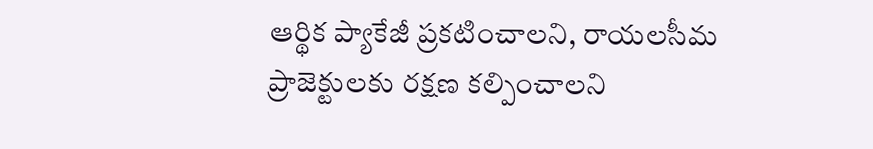ఆర్థిక ప్యాకేజీ ప్రకటించాలని, రాయలసీమ ప్రాజెక్టులకు రక్షణ కల్పించాలని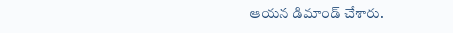ఆయన డిమాండ్ చేశారు.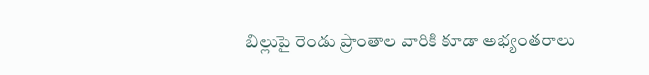బిల్లుపై రెండు ప్రాంతాల వారికి కూడా అభ్యంతరాలు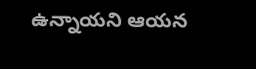ఉన్నాయని ఆయన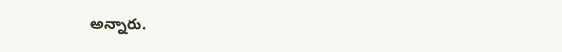అన్నారు.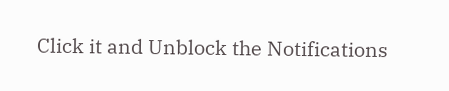Click it and Unblock the Notifications